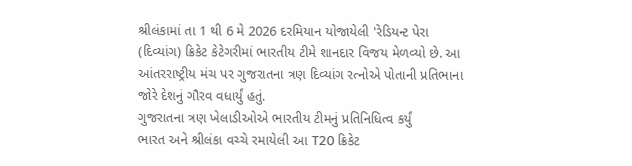શ્રીલંકામાં તા 1 થી 6 મે 2026 દરમિયાન યોજાયેલી 'રેડિયન્ટ પેરા (દિવ્યાંગ) ક્રિકેટ કેટેગરીમાં ભારતીય ટીમે શાનદાર વિજય મેળવ્યો છે. આ આંતરરાષ્ટ્રીય મંચ પર ગુજરાતના ત્રણ દિવ્યાંગ રત્નોએ પોતાની પ્રતિભાના જોરે દેશનું ગૌરવ વધાર્યું હતું.
ગુજરાતના ત્રણ ખેલાડીઓએ ભારતીય ટીમનું પ્રતિનિધિત્વ કર્યું
ભારત અને શ્રીલંકા વચ્ચે રમાયેલી આ T20 ક્રિકેટ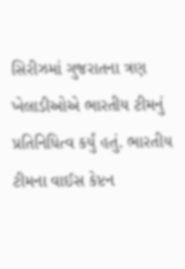સિરીઝમાં ગુજરાતના ત્રણ ખેલાડીઓએ ભારતીય ટીમનું પ્રતિનિધિત્વ કર્યું હતું. ભારતીય ટીમના વાઈસ કેપ્ટન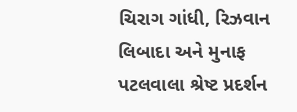ચિરાગ ગાંધી, રિઝવાન લિબાદા અને મુનાફ પટલવાલા શ્રેષ્ટ પ્રદર્શન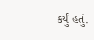કર્યું હતું.